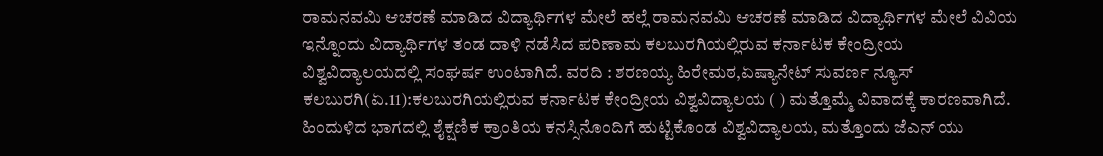ರಾಮನವಮಿ ಆಚರಣೆ ಮಾಡಿದ ವಿದ್ಯಾರ್ಥಿಗಳ ಮೇಲೆ ಹಲ್ಲೆ ರಾಮನವಮಿ ಆಚರಣೆ ಮಾಡಿದ ವಿದ್ಯಾರ್ಥಿಗಳ ಮೇಲೆ ವಿವಿಯ ಇನ್ನೊಂದು ವಿದ್ಯಾರ್ಥಿಗಳ ತಂಡ ದಾಳಿ ನಡೆಸಿದ ಪರಿಣಾಮ ಕಲಬುರಗಿಯಲ್ಲಿರುವ ಕರ್ನಾಟಕ ಕೇಂದ್ರೀಯ ವಿಶ್ವವಿದ್ಯಾಲಯದಲ್ಲಿ ಸಂಘರ್ಷ ಉಂಟಾಗಿದೆ. ವರದಿ : ಶರಣಯ್ಯ ಹಿರೇಮಠ,ಏಷ್ಯಾನೇಟ್ ಸುವರ್ಣ ನ್ಯೂಸ್ ಕಲಬುರಗಿ(ಏ.11):ಕಲಬುರಗಿಯಲ್ಲಿರುವ ಕರ್ನಾಟಕ ಕೇಂದ್ರೀಯ ವಿಶ್ವವಿದ್ಯಾಲಯ ( ) ಮತ್ತೊಮ್ಮೆ ವಿವಾದಕ್ಕೆ ಕಾರಣವಾಗಿದೆ. ಹಿಂದುಳಿದ ಭಾಗದಲ್ಲಿ ಶೈಕ್ಷಣಿಕ ಕ್ರಾಂತಿಯ ಕನಸ್ಸಿನೊಂದಿಗೆ ಹುಟ್ಟಿಕೊಂಡ ವಿಶ್ವವಿದ್ಯಾಲಯ, ಮತ್ತೊಂದು ಜೆಎನ್ ಯು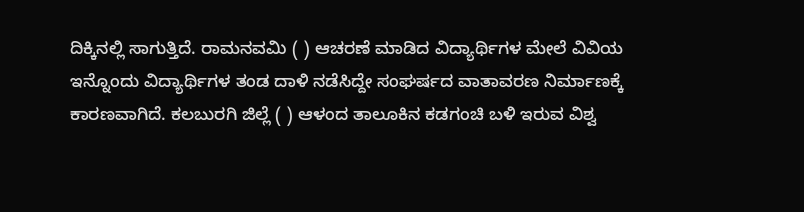ದಿಕ್ಕಿನಲ್ಲಿ ಸಾಗುತ್ತಿದೆ. ರಾಮನವಮಿ ( ) ಆಚರಣೆ ಮಾಡಿದ ವಿದ್ಯಾರ್ಥಿಗಳ ಮೇಲೆ ವಿವಿಯ ಇನ್ನೊಂದು ವಿದ್ಯಾರ್ಥಿಗಳ ತಂಡ ದಾಳಿ ನಡೆಸಿದ್ದೇ ಸಂಘರ್ಷದ ವಾತಾವರಣ ನಿರ್ಮಾಣಕ್ಕೆ ಕಾರಣವಾಗಿದೆ. ಕಲಬುರಗಿ ಜಿಲ್ಲೆ ( ) ಆಳಂದ ತಾಲೂಕಿನ ಕಡಗಂಚಿ ಬಳಿ ಇರುವ ವಿಶ್ವ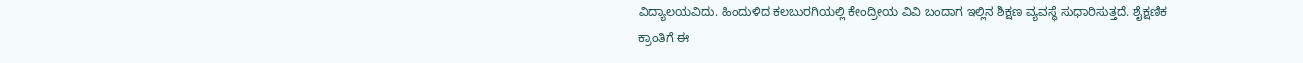ವಿದ್ಯಾಲಯವಿದು. ಹಿಂದುಳಿದ ಕಲಬುರಗಿಯಲ್ಲಿ ಕೇಂದ್ರೀಯ ವಿವಿ ಬಂದಾಗ ಇಲ್ಲಿನ ಶಿಕ್ಷಣ ವ್ಯವಸ್ಥೆ ಸುಧಾರಿಸುತ್ತದೆ. ಶೈಕ್ಷಣಿಕ ಕ್ರಾಂತಿಗೆ ಈ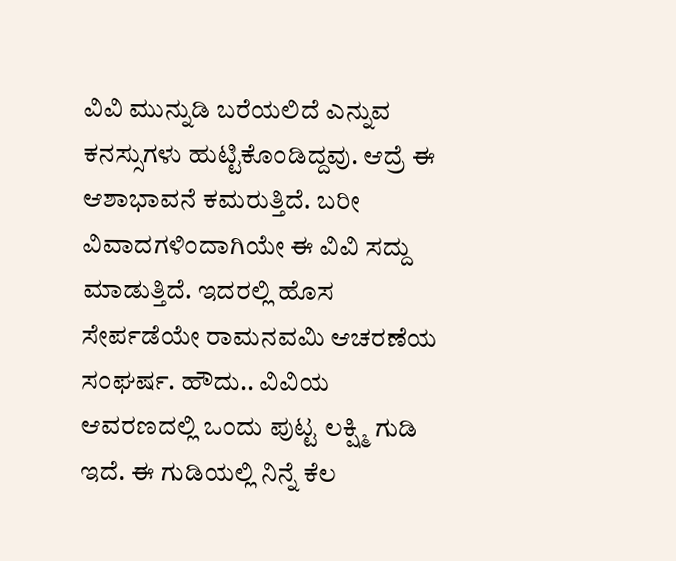ವಿವಿ ಮುನ್ನುಡಿ ಬರೆಯಲಿದೆ ಎನ್ನುವ ಕನಸ್ಸುಗಳು ಹುಟ್ಟಿಕೊಂಡಿದ್ದವು. ಆದ್ರೆ ಈ ಆಶಾಭಾವನೆ ಕಮರುತ್ತಿದೆ. ಬರೀ ವಿವಾದಗಳಿಂದಾಗಿಯೇ ಈ ವಿವಿ ಸದ್ದು ಮಾಡುತ್ತಿದೆ. ಇದರಲ್ಲಿ ಹೊಸ ಸೇರ್ಪಡೆಯೇ ರಾಮನವಮಿ ಆಚರಣೆಯ ಸಂಘರ್ಷ. ಹೌದು.. ವಿವಿಯ ಆವರಣದಲ್ಲಿ ಒಂದು ಪುಟ್ಟ ಲಕ್ಷ್ಮಿ ಗುಡಿ ಇದೆ. ಈ ಗುಡಿಯಲ್ಲಿ ನಿನ್ನೆ ಕೆಲ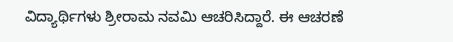ವಿದ್ಯಾರ್ಥಿಗಳು ಶ್ರೀರಾಮ ನವಮಿ ಆಚರಿಸಿದ್ದಾರೆ. ಈ ಆಚರಣೆ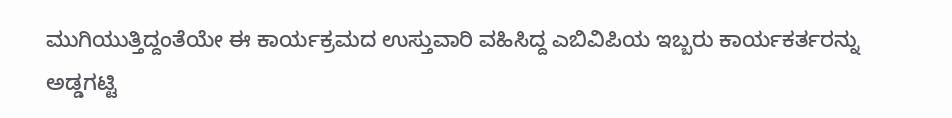ಮುಗಿಯುತ್ತಿದ್ದಂತೆಯೇ ಈ ಕಾರ್ಯಕ್ರಮದ ಉಸ್ತುವಾರಿ ವಹಿಸಿದ್ದ ಎಬಿವಿಪಿಯ ಇಬ್ಬರು ಕಾರ್ಯಕರ್ತರನ್ನು ಅಡ್ಡಗಟ್ಟಿ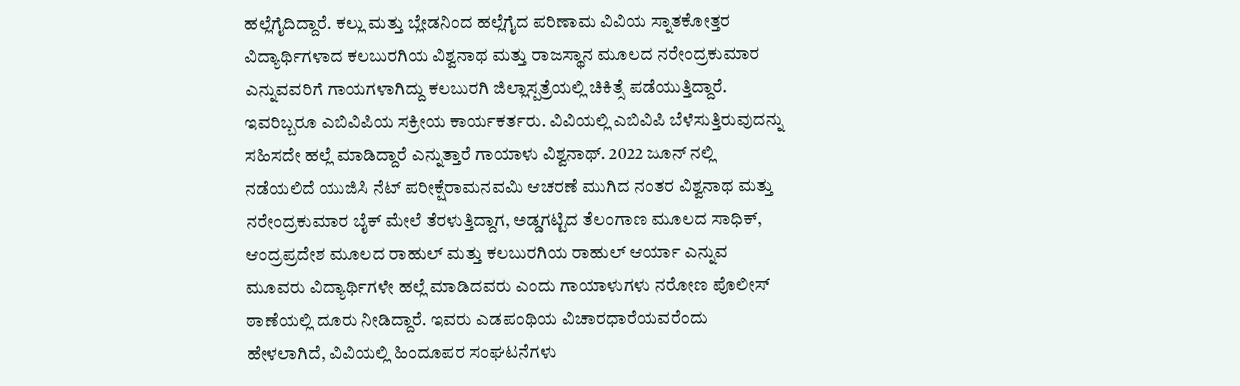ಹಲ್ಲೆಗೈದಿದ್ದಾರೆ‌. ಕಲ್ಲು ಮತ್ತು ಬ್ಲೇಡನಿಂದ ಹಲ್ಲೆಗೈದ ಪರಿಣಾಮ ವಿವಿಯ ಸ್ನಾತಕೋತ್ತರ ವಿದ್ಯಾರ್ಥಿಗಳಾದ ಕಲಬುರಗಿಯ ವಿಶ್ವನಾಥ ಮತ್ತು ರಾಜಸ್ಥಾನ ಮೂಲದ ನರೇಂದ್ರಕುಮಾರ ಎನ್ನುವವರಿಗೆ ಗಾಯಗಳಾಗಿದ್ದು ಕಲಬುರಗಿ ಜಿಲ್ಲಾಸ್ಪತ್ರೆಯಲ್ಲಿ ಚಿಕಿತ್ಸೆ ಪಡೆಯುತ್ತಿದ್ದಾರೆ. ಇವರಿಬ್ಬರೂ ಎಬಿವಿಪಿಯ ಸಕ್ರೀಯ ಕಾರ್ಯಕರ್ತರು. ವಿವಿಯಲ್ಲಿ ಎಬಿವಿಪಿ ಬೆಳೆಸುತ್ತಿರುವುದನ್ನು ಸಹಿಸದೇ ಹಲ್ಲೆ ಮಾಡಿದ್ದಾರೆ ಎನ್ನುತ್ತಾರೆ ಗಾಯಾಳು ವಿಶ್ವನಾಥ್. 2022 ಜೂನ್ ನಲ್ಲಿ ನಡೆಯಲಿದೆ ಯುಜಿಸಿ ನೆಟ್ ಪರೀಕ್ಷೆರಾಮನವಮಿ ಆಚರಣೆ ಮುಗಿದ ನಂತರ ವಿಶ್ವನಾಥ ಮತ್ತು ನರೇಂದ್ರಕುಮಾರ ಬೈಕ್ ಮೇಲೆ ತೆರಳುತ್ತಿದ್ದಾಗ, ಅಡ್ಡಗಟ್ಟಿದ ತೆಲಂಗಾಣ ಮೂಲದ ಸಾಧಿಕ್, ಆಂದ್ರಪ್ರದೇಶ ಮೂಲದ ರಾಹುಲ್ ಮತ್ತು ಕಲಬುರಗಿಯ ರಾಹುಲ್ ಆರ್ಯಾ ಎನ್ನುವ ಮೂವರು ವಿದ್ಯಾರ್ಥಿಗಳೇ ಹಲ್ಲೆ ಮಾಡಿದವರು ಎಂದು ಗಾಯಾಳುಗಳು ನರೋಣ ಪೊಲೀಸ್ ಠಾಣೆಯಲ್ಲಿ ದೂರು ನೀಡಿದ್ದಾರೆ‌. ಇವರು ಎಡಪಂಥಿಯ ವಿಚಾರಧಾರೆಯವರೆಂದು ಹೇಳಲಾಗಿದೆ, ವಿವಿಯಲ್ಲಿ ಹಿಂದೂಪರ ಸಂಘಟನೆಗಳು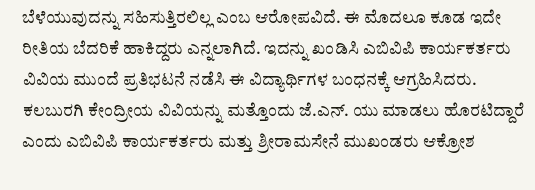ಬೆಳೆಯುವುದನ್ನು ಸಹಿಸುತ್ತಿರಲಿಲ್ಲ ಎಂಬ ಆರೋಪವಿದೆ. ಈ ಮೊದಲೂ ಕೂಡ ಇದೇ ರೀತಿಯ ಬೆದರಿಕೆ ಹಾಕಿದ್ದರು ಎನ್ನಲಾಗಿದೆ. ಇದನ್ನು ಖಂಡಿಸಿ ಎಬಿವಿಪಿ ಕಾರ್ಯಕರ್ತರು ವಿವಿಯ ಮುಂದೆ ಪ್ರತಿಭಟನೆ ನಡೆಸಿ ಈ ವಿದ್ಯಾರ್ಥಿಗಳ ಬಂಧನಕ್ಕೆ ಆಗ್ರಹಿಸಿದರು. ಕಲಬುರಗಿ ಕೇಂದ್ರೀಯ ವಿವಿಯನ್ನು ಮತ್ತೊಂದು ಜೆ.ಎನ್. ಯು ಮಾಡಲು ಹೊರಟಿದ್ದಾರೆ ಎಂದು ಎಬಿವಿಪಿ ಕಾರ್ಯಕರ್ತರು ಮತ್ತು ಶ್ರೀರಾಮಸೇನೆ ಮುಖಂಡರು ಆಕ್ರೋಶ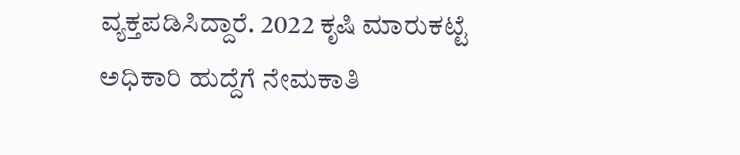ವ್ಯಕ್ತಪಡಿಸಿದ್ದಾರೆ. 2022 ಕೃಷಿ ಮಾರುಕಟ್ಟೆ ಅಧಿಕಾರಿ ಹುದ್ದೆಗೆ ನೇಮಕಾತಿ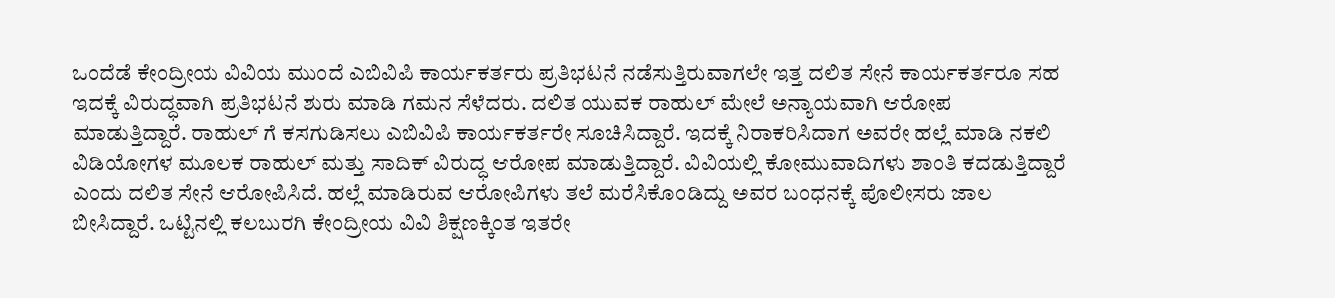ಒಂದೆಡೆ ಕೇಂದ್ರೀಯ ವಿವಿಯ ಮುಂದೆ ಎಬಿವಿಪಿ ಕಾರ್ಯಕರ್ತರು ಪ್ರತಿಭಟನೆ ನಡೆಸುತ್ತಿರುವಾಗಲೇ ಇತ್ತ ದಲಿತ ಸೇನೆ ಕಾರ್ಯಕರ್ತರೂ ಸಹ ಇದಕ್ಕೆ ವಿರುದ್ಧವಾಗಿ ಪ್ರತಿಭಟನೆ ಶುರು ಮಾಡಿ ಗಮನ ಸೆಳೆದರು. ದಲಿತ ಯುವಕ ರಾಹುಲ್ ಮೇಲೆ ಅನ್ಯಾಯವಾಗಿ ಆರೋಪ ಮಾಡುತ್ತಿದ್ದಾರೆ. ರಾಹುಲ್ ಗೆ ಕಸಗುಡಿಸಲು ಎಬಿವಿಪಿ ಕಾರ್ಯಕರ್ತರೇ ಸೂಚಿಸಿದ್ದಾರೆ. ಇದಕ್ಕೆ ನಿರಾಕರಿಸಿದಾಗ ಅವರೇ ಹಲ್ಲೆ ಮಾಡಿ ನಕಲಿ ವಿಡಿಯೋಗಳ ಮೂಲಕ ರಾಹುಲ್ ಮತ್ತು ಸಾದಿಕ್ ವಿರುದ್ಧ ಆರೋಪ ಮಾಡುತ್ತಿದ್ದಾರೆ. ವಿವಿಯಲ್ಲಿ ಕೋಮುವಾದಿಗಳು ಶಾಂತಿ ಕದಡುತ್ತಿದ್ದಾರೆ ಎಂದು ದಲಿತ ಸೇನೆ ಆರೋಪಿಸಿದೆ. ಹಲ್ಲೆ ಮಾಡಿರುವ ಆರೋಪಿಗಳು ತಲೆ ಮರೆಸಿಕೊಂಡಿದ್ದು ಅವರ ಬಂಧನಕ್ಕೆ ಪೊಲೀಸರು ಜಾಲ ಬೀಸಿದ್ದಾರೆ. ಒಟ್ಟಿನಲ್ಲಿ ಕಲಬುರಗಿ ಕೇಂದ್ರೀಯ ವಿವಿ ಶಿಕ್ಷಣಕ್ಕಿಂತ ಇತರೇ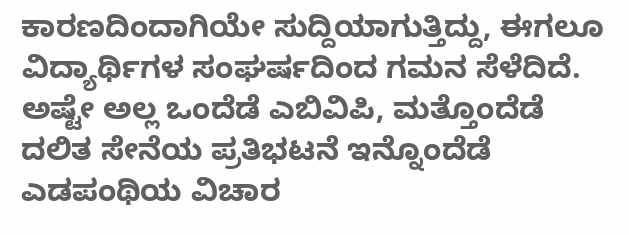ಕಾರಣದಿಂದಾಗಿಯೇ ಸುದ್ದಿಯಾಗುತ್ತಿದ್ದು, ಈಗಲೂ ವಿದ್ಯಾರ್ಥಿಗಳ ಸಂಘರ್ಷದಿಂದ ಗಮನ ಸೆಳೆದಿದೆ. ಅಷ್ಟೇ ಅಲ್ಲ ಒಂದೆಡೆ ಎಬಿವಿಪಿ, ಮತ್ತೊಂದೆಡೆ ದಲಿತ ಸೇನೆಯ ಪ್ರತಿಭಟನೆ ಇನ್ನೊಂದೆಡೆ ಎಡಪಂಥಿಯ ವಿಚಾರ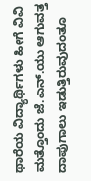ಥಾರೆಯ ವಿದ್ಯಾರ್ಥಿಗಳು ಹೀಗೆ ವಿವಿ ಮತ್ತೊಂದು ಜೆ.ಎನ್.ಯು ಆಗುವತ್ತ ದಾಪುಗಾಲು ಇಡುತ್ತಿರುವುದಂತೂ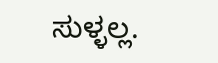ಸುಳ್ಳಲ್ಲ.